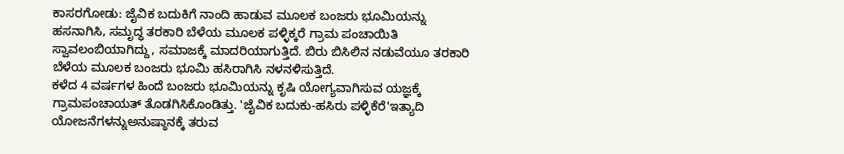ಕಾಸರಗೋಡು: ಜೈವಿಕ ಬದುಕಿಗೆ ನಾಂದಿ ಹಾಡುವ ಮೂಲಕ ಬಂಜರು ಭೂಮಿಯನ್ನು ಹಸನಾಗಿಸಿ, ಸಮೃದ್ಧ ತರಕಾರಿ ಬೆಳೆಯ ಮೂಲಕ ಪಳ್ಳಿಕ್ಕರೆ ಗ್ರಾಮ ಪಂಚಾಯಿತಿ ಸ್ವಾವಲಂಬಿಯಾಗಿದ್ದು, ಸಮಾಜಕ್ಕೆ ಮಾದರಿಯಾಗುತ್ತಿದೆ. ಬಿರು ಬಿಸಿಲಿನ ನಡುವೆಯೂ ತರಕಾರಿ ಬೆಳೆಯ ಮೂಲಕ ಬಂಜರು ಭೂಮಿ ಹಸಿರಾಗಿಸಿ ನಳನಳಿಸುತ್ತಿದೆ.
ಕಳೆದ 4 ವರ್ಷಗಳ ಹಿಂದೆ ಬಂಜರು ಭೂಮಿಯನ್ನು ಕೃಷಿ ಯೋಗ್ಯವಾಗಿಸುವ ಯಜ್ಞಕ್ಕೆ ಗ್ರಾಮಪಂಚಾಯತ್ ತೊಡಗಿಸಿಕೊಂಡಿತ್ತು. 'ಜೈವಿಕ ಬದುಕು-ಹಸಿರು ಪಳ್ಳಿಕೆರೆ'ಇತ್ಯಾದಿ ಯೋಜನೆಗಳನ್ನುಅನುಷ್ಠಾನಕ್ಕೆ ತರುವ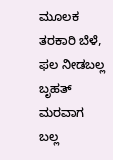ಮೂಲಕ ತರಕಾರಿ ಬೆಳೆ, ಫಲ ನೀಡಬಲ್ಲ ಬೃಹತ್ ಮರವಾಗ ಬಲ್ಲ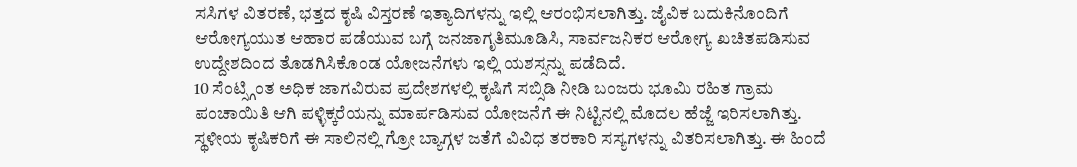ಸಸಿಗಳ ವಿತರಣೆ, ಭತ್ತದ ಕೃಷಿ ವಿಸ್ತರಣೆ ಇತ್ಯಾದಿಗಳನ್ನು ಇಲ್ಲಿ ಆರಂಭಿಸಲಾಗಿತ್ತು. ಜೈವಿಕ ಬದುಕಿನೊಂದಿಗೆ ಆರೋಗ್ಯಯುತ ಆಹಾರ ಪಡೆಯುವ ಬಗ್ಗೆ ಜನಜಾಗೃತಿಮೂಡಿಸಿ, ಸಾರ್ವಜನಿಕರ ಆರೋಗ್ಯ ಖಚಿತಪಡಿಸುವ ಉದ್ದೇಶದಿಂದ ತೊಡಗಿಸಿಕೊಂಡ ಯೋಜನೆಗಳು ಇಲ್ಲಿ ಯಶಸ್ಸನ್ನು ಪಡೆದಿದೆ.
10 ಸೆಂಟ್ಸ್ಗಿಂತ ಅಧಿಕ ಜಾಗವಿರುವ ಪ್ರದೇಶಗಳಲ್ಲಿ ಕೃಷಿಗೆ ಸಬ್ಸಿಡಿ ನೀಡಿ ಬಂಜರು ಭೂಮಿ ರಹಿತ ಗ್ರಾಮ ಪಂಚಾಯಿತಿ ಆಗಿ ಪಳ್ಳಿಕ್ಕರೆಯನ್ನು ಮಾರ್ಪಡಿಸುವ ಯೋಜನೆಗೆ ಈ ನಿಟ್ಟಿನಲ್ಲಿ ಮೊದಲ ಹೆಜ್ಜೆ ಇರಿಸಲಾಗಿತ್ತು. ಸ್ಥಳೀಯ ಕೃಷಿಕರಿಗೆ ಈ ಸಾಲಿನಲ್ಲಿ ಗ್ರೋ ಬ್ಯಾಗ್ಗಳ ಜತೆಗೆ ವಿವಿಧ ತರಕಾರಿ ಸಸ್ಯಗಳನ್ನು ವಿತರಿಸಲಾಗಿತ್ತು. ಈ ಹಿಂದೆ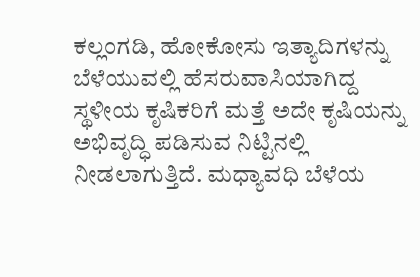ಕಲ್ಲಂಗಡಿ, ಹೋಕೋಸು ಇತ್ಯಾದಿಗಳನ್ನು ಬೆಳೆಯುವಲ್ಲಿ ಹೆಸರುವಾಸಿಯಾಗಿದ್ದ ಸ್ಥಳೀಯ ಕೃಷಿಕರಿಗೆ ಮತ್ತೆ ಅದೇ ಕೃಷಿಯನ್ನು ಅಭಿವೃದ್ಧಿ ಪಡಿಸುವ ನಿಟ್ಟಿನಲ್ಲಿ ನೀಡಲಾಗುತ್ತಿದೆ. ಮಧ್ಯಾವಧಿ ಬೆಳೆಯ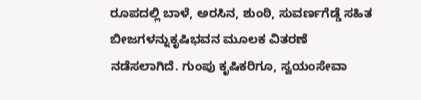ರೂಪದಲ್ಲಿ ಬಾಳೆ, ಅರಸಿನ, ಶುಂಠಿ, ಸುವರ್ಣಗೆಡ್ಡೆ ಸಹಿತ ಬೀಜಗಳನ್ನುಕೃಷಿಭವನ ಮೂಲಕ ವಿತರಣೆ ನಡೆಸಲಾಗಿದೆ. ಗುಂಪು ಕೃಷಿಕರಿಗೂ, ಸ್ವಯಂಸೇವಾ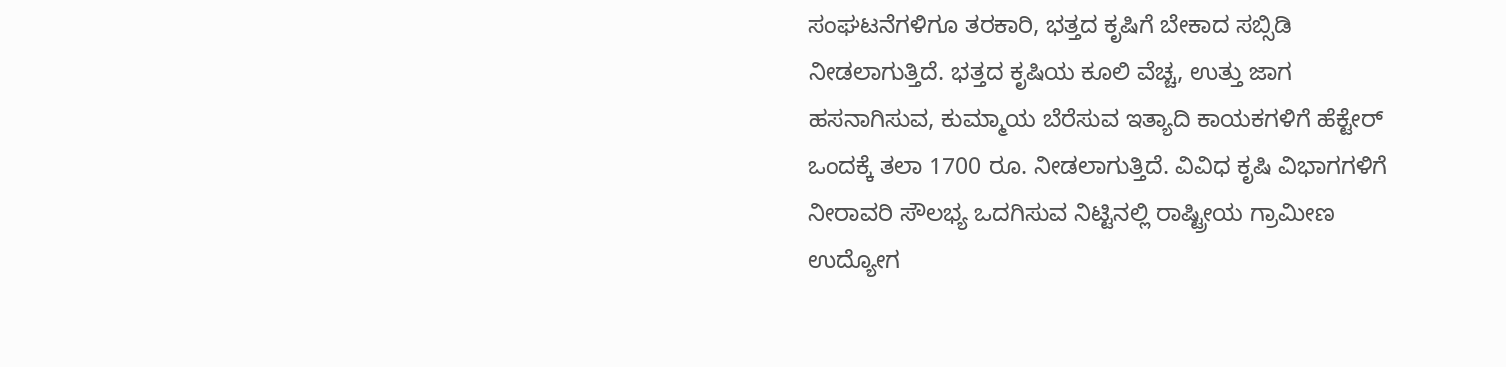ಸಂಘಟನೆಗಳಿಗೂ ತರಕಾರಿ, ಭತ್ತದ ಕೃಷಿಗೆ ಬೇಕಾದ ಸಬ್ಸಿಡಿ ನೀಡಲಾಗುತ್ತಿದೆ. ಭತ್ತದ ಕೃಷಿಯ ಕೂಲಿ ವೆಚ್ಚ, ಉತ್ತು ಜಾಗ ಹಸನಾಗಿಸುವ, ಕುಮ್ಮಾಯ ಬೆರೆಸುವ ಇತ್ಯಾದಿ ಕಾಯಕಗಳಿಗೆ ಹೆಕ್ಟೇರ್ ಒಂದಕ್ಕೆ ತಲಾ 1700 ರೂ. ನೀಡಲಾಗುತ್ತಿದೆ. ವಿವಿಧ ಕೃಷಿ ವಿಭಾಗಗಳಿಗೆ ನೀರಾವರಿ ಸೌಲಭ್ಯ ಒದಗಿಸುವ ನಿಟ್ಟಿನಲ್ಲಿ ರಾಷ್ಟ್ರೀಯ ಗ್ರಾಮೀಣ ಉದ್ಯೋಗ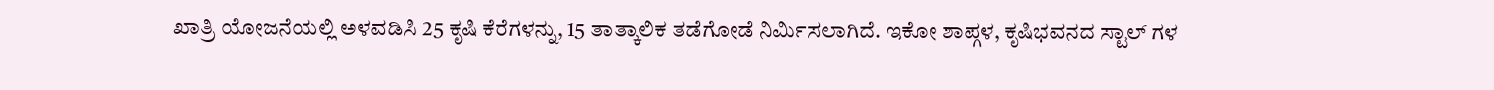ಖಾತ್ರಿ ಯೋಜನೆಯಲ್ಲಿ ಅಳವಡಿಸಿ 25 ಕೃಷಿ ಕೆರೆಗಳನ್ನು, 15 ತಾತ್ಕಾಲಿಕ ತಡೆಗೋಡೆ ನಿರ್ಮಿಸಲಾಗಿದೆ. ಇಕೋ ಶಾಪ್ಗಳ, ಕೃಷಿಭವನದ ಸ್ಟಾಲ್ ಗಳ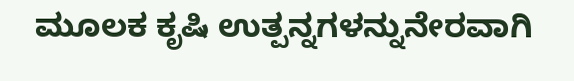ಮೂಲಕ ಕೃಷಿ ಉತ್ಪನ್ನಗಳನ್ನುನೇರವಾಗಿ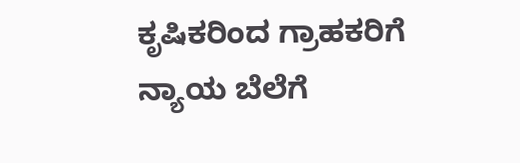ಕೃಷಿಕರಿಂದ ಗ್ರಾಹಕರಿಗೆ ನ್ಯಾಯ ಬೆಲೆಗೆ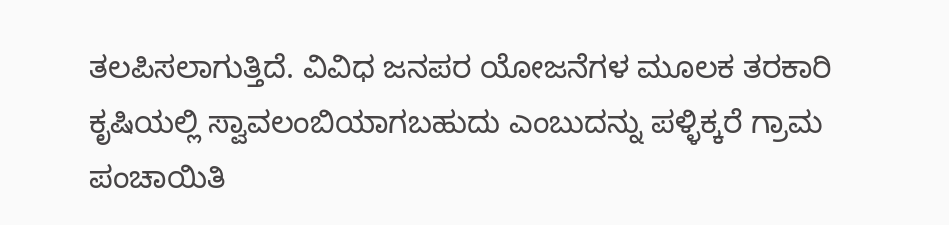ತಲಪಿಸಲಾಗುತ್ತಿದೆ. ವಿವಿಧ ಜನಪರ ಯೋಜನೆಗಳ ಮೂಲಕ ತರಕಾರಿ ಕೃಷಿಯಲ್ಲಿ ಸ್ವಾವಲಂಬಿಯಾಗಬಹುದು ಎಂಬುದನ್ನು ಪಳ್ಳಿಕ್ಕರೆ ಗ್ರಾಮ ಪಂಚಾಯಿತಿ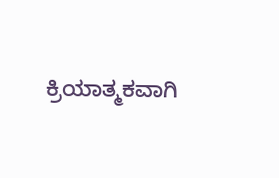ಕ್ರಿಯಾತ್ಮಕವಾಗಿ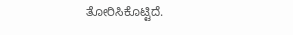ತೋರಿಸಿಕೊಟ್ಟಿದೆ.